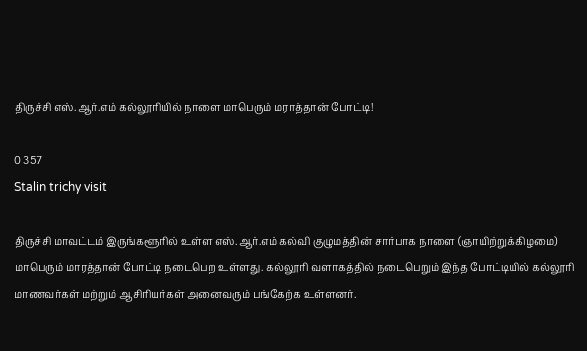திருச்சி எஸ்.ஆர்.எம் கல்லூரியில் நாளை மாபெரும் மராத்தான் போட்டி!

0 357
Stalin trichy visit

திருச்சி மாவட்டம் இருங்களூரில் உள்ள எஸ்.ஆர்.எம் கல்வி குழுமத்தின் சார்பாக நாளை (ஞாயிற்றுக்கிழமை)  மாபெரும் மாரத்தான் போட்டி நடைபெற உள்ளது. கல்லூரி வளாகத்தில் நடைபெறும் இந்த போட்டியில் கல்லூரி மாணவர்கள் மற்றும் ஆசிரியர்கள் அனைவரும் பங்கேற்க உள்ளனர்.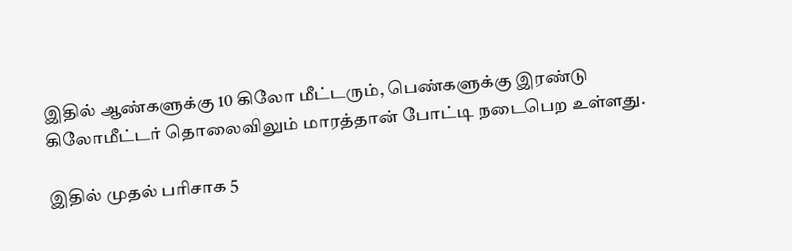இதில் ஆண்களுக்கு 10 கிலோ மீட்டரும், பெண்களுக்கு இரண்டு கிலோமீட்டர் தொலைவிலும் மாரத்தான் போட்டி நடைபெற உள்ளது.

இதில் முதல் பரிசாக 5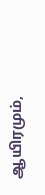ஆயிரமும்,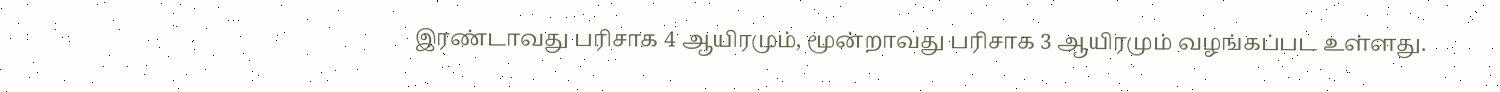இரண்டாவது பரிசாக 4 ஆயிரமும், மூன்றாவது பரிசாக 3 ஆயிரமும் வழங்கப்பட உள்ளது.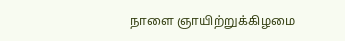நாளை ஞாயிற்றுக்கிழமை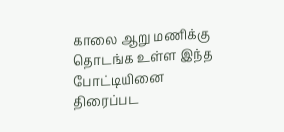காலை ஆறு மணிக்கு தொடங்க உள்ள இந்த போட்டியினை திரைப்பட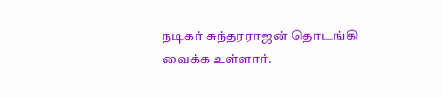நடிகர் சுந்தரராஜன் தொடங்கி வைக்க உள்ளார்.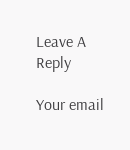Leave A Reply

Your email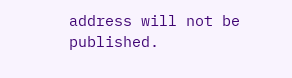address will not be published.